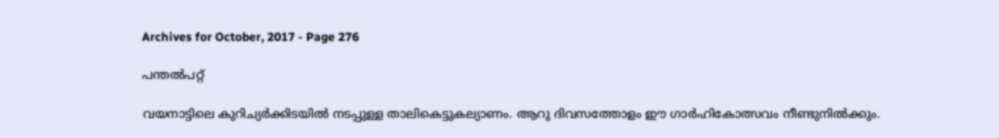Archives for October, 2017 - Page 276

പന്തല്‍പറ്റ്

വയനാട്ടിലെ കുറിച്യര്‍ക്കിടയില്‍ നടപ്പുള്ള താലികെട്ടുകല്യാണം. ആറു ദിവസത്തോളം ഈ ഗാര്‍ഹികോത്സവം നീണ്ടുനില്‍ക്കും.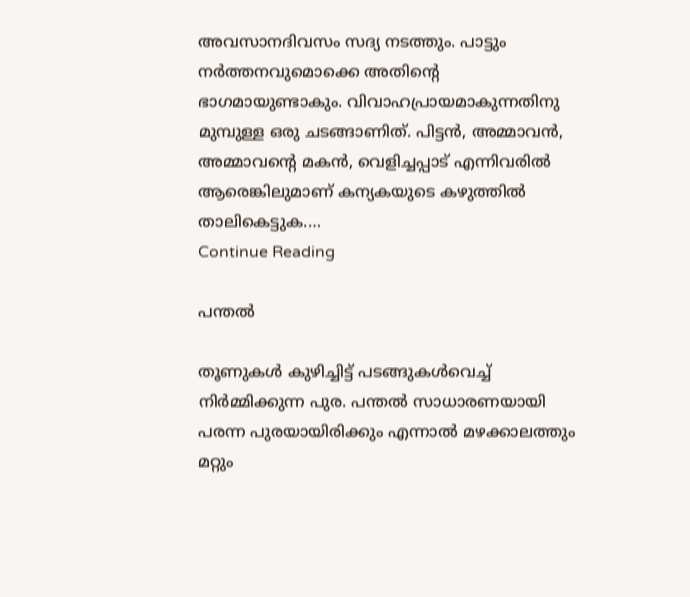അവസാനദിവസം സദ്യ നടത്തും. പാട്ടും നര്‍ത്തനവുമൊക്കെ അതിന്റെ ഭാഗമായുണ്ടാകും. വിവാഹപ്രായമാകുന്നതിനു മുമ്പുള്ള ഒരു ചടങ്ങാണിത്. പിട്ടന്‍, അമ്മാവന്‍, അമ്മാവന്റെ മകന്‍, വെളിച്ചപ്പാട് എന്നിവരില്‍ ആരെങ്കിലുമാണ് കന്യകയുടെ കഴുത്തില്‍ താലികെട്ടുക.…
Continue Reading

പന്തല്‍

തൂണുകള്‍ കുഴിച്ചിട്ട് പടങ്ങുകള്‍വെച്ച് നിര്‍മ്മിക്കുന്ന പുര. പന്തല്‍ സാധാരണയായി പരന്ന പുരയായിരിക്കും എന്നാല്‍ മഴക്കാലത്തും മറ്റും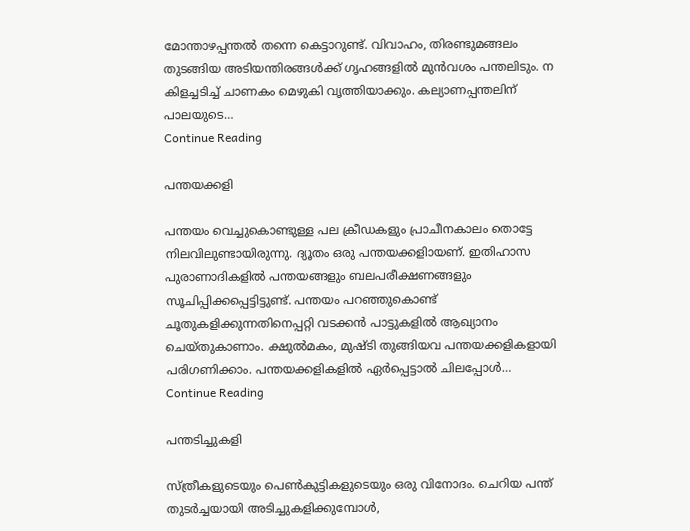മോന്താഴപ്പന്തല്‍ തന്നെ കെട്ടാറുണ്ട്. വിവാഹം, തിരണ്ടുമങ്ങലം തുടങ്ങിയ അടിയന്തിരങ്ങള്‍ക്ക് ഗൃഹങ്ങളില്‍ മുന്‍വശം പന്തലിടും. ന കിളച്ചടിച്ച് ചാണകം മെഴുകി വൃത്തിയാക്കും. കല്യാണപ്പന്തലിന് പാലയുടെ…
Continue Reading

പന്തയക്കളി

പന്തയം വെച്ചുകൊണ്ടുള്ള പല ക്രീഡകളും പ്രാചീനകാലം തൊട്ടേ നിലവിലുണ്ടായിരുന്നു. ദ്യൂതം ഒരു പന്തയക്കളിായണ്. ഇതിഹാസ പുരാണാദികളില്‍ പന്തയങ്ങളും ബലപരീക്ഷണങ്ങളും സൂചിപ്പിക്കപ്പെട്ടിട്ടുണ്ട്. പന്തയം പറഞ്ഞുകൊണ്ട് ചൂതുകളിക്കുന്നതിനെപ്പറ്റി വടക്കന്‍ പാട്ടുകളില്‍ ആഖ്യാനം ചെയ്തുകാണാം. ക്ഷുല്‍മകം, മുഷ്ടി തുങ്ങിയവ പന്തയക്കളികളായി പരിഗണിക്കാം. പന്തയക്കളികളില്‍ ഏര്‍പ്പെട്ടാല്‍ ചിലപ്പോള്‍…
Continue Reading

പന്തടിച്ചുകളി

സ്ത്രീകളുടെയും പെണ്‍കുട്ടികളുടെയും ഒരു വിനോദം. ചെറിയ പന്ത് തുടര്‍ച്ചയായി അടിച്ചുകളിക്കുമ്പോള്‍,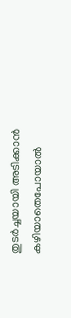തുടര്‍ച്ചയായി അടിക്കാന്‍ കഴിയാതെപോയാല്‍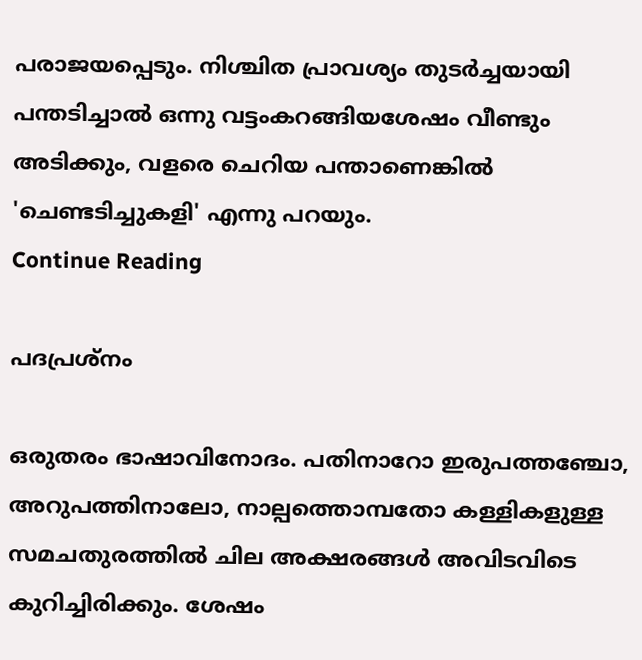പരാജയപ്പെടും. നിശ്ചിത പ്രാവശ്യം തുടര്‍ച്ചയായി പന്തടിച്ചാല്‍ ഒന്നു വട്ടംകറങ്ങിയശേഷം വീണ്ടും അടിക്കും, വളരെ ചെറിയ പന്താണെങ്കില്‍ 'ചെണ്ടടിച്ചുകളി' എന്നു പറയും.
Continue Reading

പദപ്രശ്‌നം

ഒരുതരം ഭാഷാവിനോദം. പതിനാറോ ഇരുപത്തഞ്ചോ, അറുപത്തിനാലോ, നാല്പത്തൊമ്പതോ കള്ളികളുള്ള സമചതുരത്തില്‍ ചില അക്ഷരങ്ങള്‍ അവിടവിടെ കുറിച്ചിരിക്കും. ശേഷം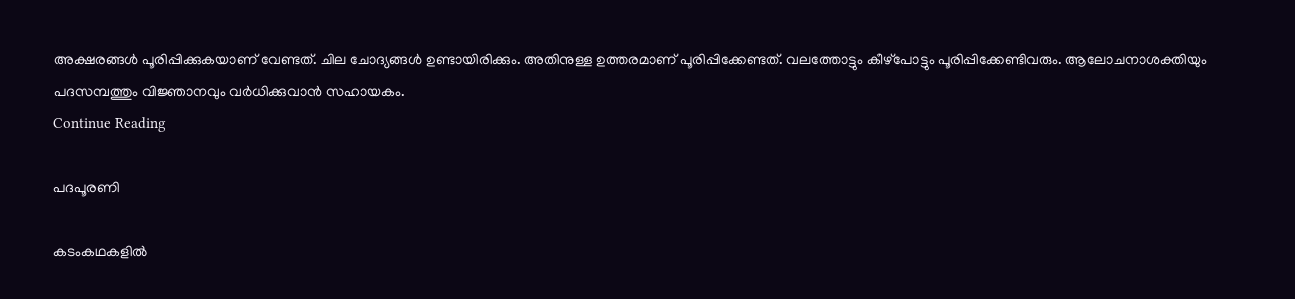അക്ഷരങ്ങള്‍ പൂരിപ്പിക്കുകയാണ് വേണ്ടത്. ചില ചോദ്യങ്ങള്‍ ഉണ്ടായിരിക്കും. അതിനുള്ള ഉത്തരമാണ് പൂരിപ്പിക്കേണ്ടത്. വലത്തോട്ടും കീഴ്‌പോട്ടും പൂരിപ്പിക്കേണ്ടിവരും. ആലോചനാശക്തിയും പദസമ്പത്തും വിജ്ഞാനവും വര്‍ധിക്കുവാന്‍ സഹായകം.
Continue Reading

പദപൂരണി

കടംകഥകളില്‍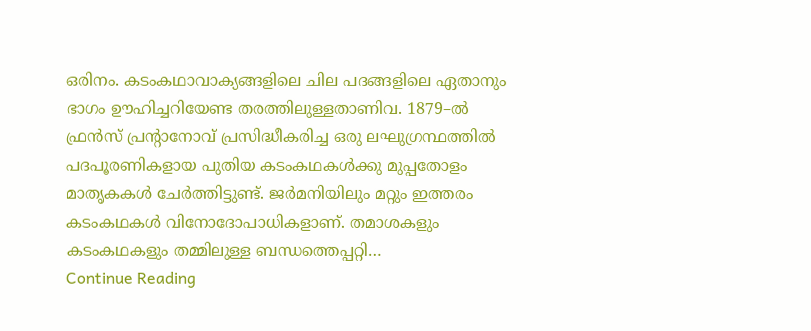ഒരിനം. കടംകഥാവാക്യങ്ങളിലെ ചില പദങ്ങളിലെ ഏതാനും ഭാഗം ഊഹിച്ചറിയേണ്ട തരത്തിലുള്ളതാണിവ. 1879–ല്‍ ഫ്രന്‍സ് പ്രന്റാനോവ് പ്രസിദ്ധീകരിച്ച ഒരു ലഘുഗ്രന്ഥത്തില്‍ പദപൂരണികളായ പുതിയ കടംകഥകള്‍ക്കു മുപ്പതോളം മാതൃകകള്‍ ചേര്‍ത്തിട്ടുണ്ട്. ജര്‍മനിയിലും മറ്റും ഇത്തരം കടംകഥകള്‍ വിനോദോപാധികളാണ്. തമാശകളും കടംകഥകളും തമ്മിലുള്ള ബന്ധത്തെപ്പറ്റി…
Continue Reading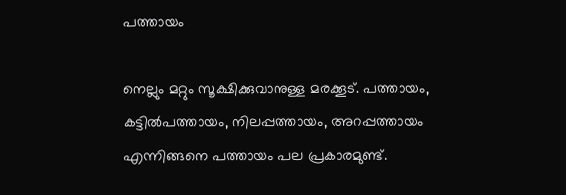പത്തായം

നെല്ലും മറ്റും സൂക്ഷിക്കുവാനുള്ള മരക്കൂട്. പത്തായം, കട്ടില്‍പത്തായം, നിലപ്പത്തായം, അറപ്പത്തായം എന്നിങ്ങനെ പത്തായം പല പ്രകാരമുണ്ട്.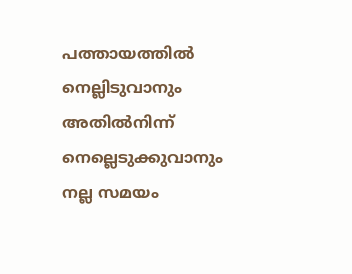പത്തായത്തില്‍ നെല്ലിടുവാനും അതില്‍നിന്ന് നെല്ലെടുക്കുവാനും നല്ല സമയം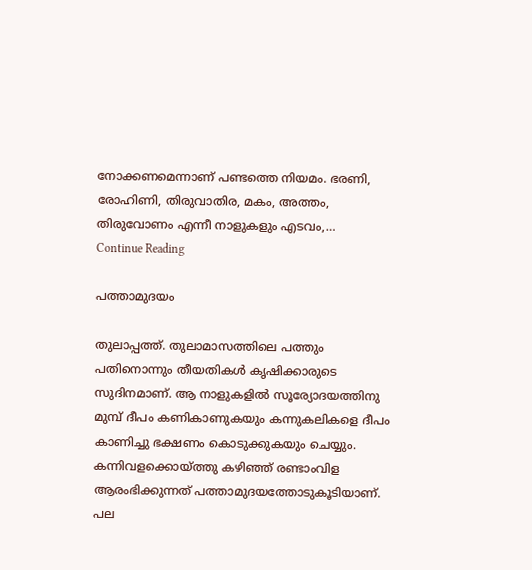നോക്കണമെന്നാണ് പണ്ടത്തെ നിയമം. ഭരണി, രോഹിണി, തിരുവാതിര, മകം, അത്തം, തിരുവോണം എന്നീ നാളുകളും എടവം,…
Continue Reading

പത്താമുദയം

തുലാപ്പത്ത്. തുലാമാസത്തിലെ പത്തും പതിനൊന്നും തീയതികള്‍ കൃഷിക്കാരുടെ സുദിനമാണ്. ആ നാളുകളില്‍ സൂര്യോദയത്തിനു മുമ്പ് ദീപം കണികാണുകയും കന്നുകലികളെ ദീപം കാണിച്ചു ഭക്ഷണം കൊടുക്കുകയും ചെയ്യും. കന്നിവളക്കൊയ്ത്തു കഴിഞ്ഞ് രണ്ടാംവിള ആരംഭിക്കുന്നത് പത്താമുദയത്തോടുകൂടിയാണ്. പല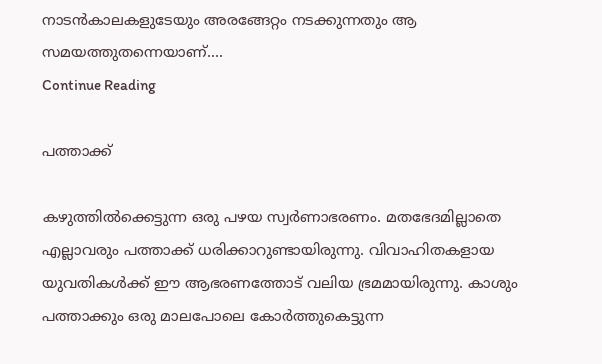നാടന്‍കാലകളുടേയും അരങ്ങേറ്റം നടക്കുന്നതും ആ സമയത്തുതന്നെയാണ്.…
Continue Reading

പത്താക്ക്

കഴുത്തില്‍ക്കെട്ടുന്ന ഒരു പഴയ സ്വര്‍ണാഭരണം. മതഭേദമില്ലാതെ എല്ലാവരും പത്താക്ക് ധരിക്കാറുണ്ടായിരുന്നു. വിവാഹിതകളായ യുവതികള്‍ക്ക് ഈ ആഭരണത്തോട് വലിയ ഭ്രമമായിരുന്നു. കാശും പത്താക്കും ഒരു മാലപോലെ കോര്‍ത്തുകെട്ടുന്ന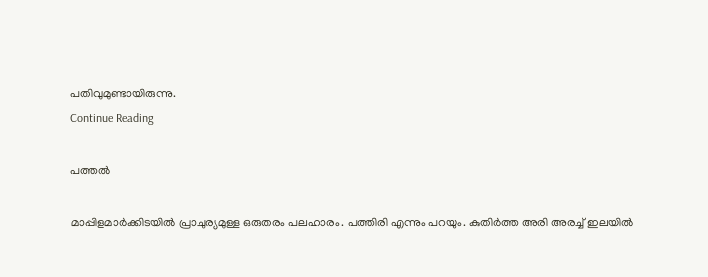പതിവുമുണ്ടായിരുന്നു.
Continue Reading

പത്തല്‍

മാപ്പിളമാര്‍ക്കിടയില്‍ പ്രാചുര്യമുള്ള ഒരുതരം പലഹാരം. പത്തിരി എന്നും പറയും. കുതിര്‍ത്ത അരി അരച്ച് ഇലയില്‍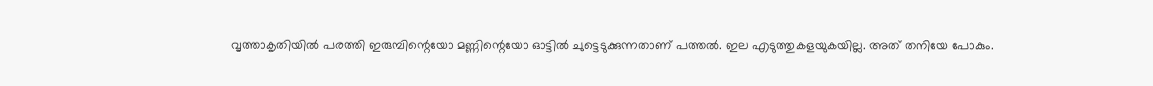വൃത്താകൃതിയില്‍ പരത്തി ഇരുമ്പിന്റെയോ മണ്ണിന്റെയോ ഓട്ടില്‍ ചുട്ടെടുക്കുന്നതാണ് പത്തല്‍. ഇല എടുത്തുകളയുകയില്ല. അത് തനിയേ പോകും.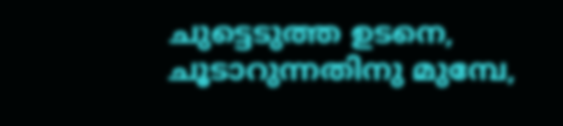ചുട്ടെടുത്ത ഉടനെ, ചൂടാറുന്നതിനു മുമ്പേ,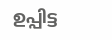ഉപ്പിട്ട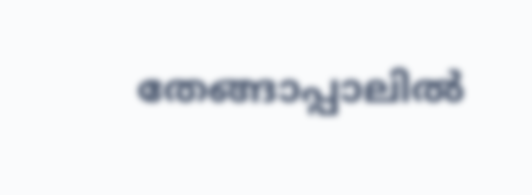തേങ്ങാപ്പാലില്‍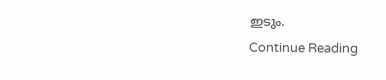ഇടും.
Continue Reading